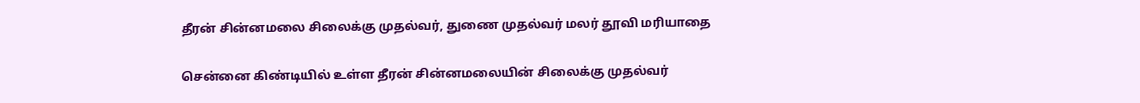தீரன் சின்னமலை சிலைக்கு முதல்வர், துணை முதல்வர் மலர் தூவி மரியாதை

சென்னை கிண்டியில் உள்ள தீரன் சின்னமலையின் சிலைக்கு முதல்வர்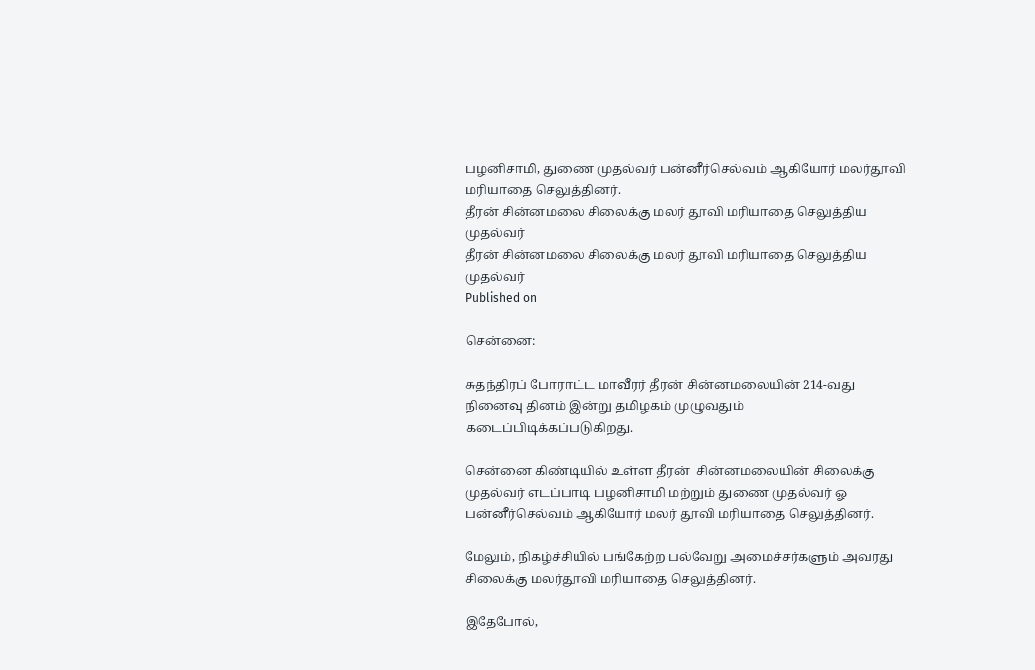பழனிசாமி, துணை முதல்வர் பன்னீர்செல்வம் ஆகியோர் மலர்தூவி மரியாதை செலுத்தினர்.
தீரன் சின்னமலை சிலைக்கு மலர் தூவி மரியாதை செலுத்திய முதல்வர்
தீரன் சின்னமலை சிலைக்கு மலர் தூவி மரியாதை செலுத்திய முதல்வர்
Published on

சென்னை:

சுதந்திரப் போராட்ட மாவீரர் தீரன் சின்னமலையின் 214-வது நினைவு தினம் இன்று தமிழகம் முழுவதும் கடைப்பிடிக்கப்படுகிறது.

சென்னை கிண்டியில் உள்ள தீரன்  சின்னமலையின் சிலைக்கு முதல்வர் எடப்பாடி பழனிசாமி மற்றும் துணை முதல்வர் ஓ பன்னீர்செல்வம் ஆகியோர் மலர் தூவி மரியாதை செலுத்தினர்.

மேலும், நிகழ்ச்சியில் பங்கேற்ற பல்வேறு அமைச்சர்களும் அவரது சிலைக்கு மலர்தூவி மரியாதை செலுத்தினர்.

இதேபோல்,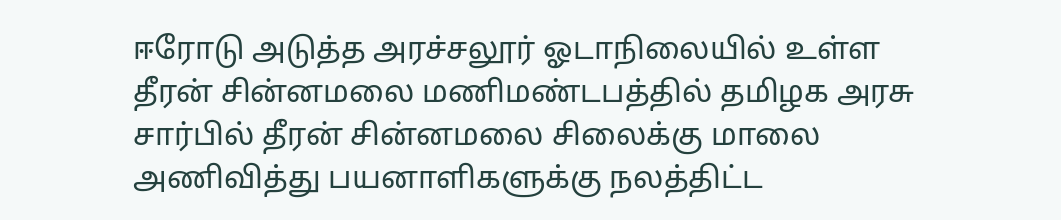ஈரோடு அடுத்த அரச்சலூர் ஓடாநிலையில் உள்ள தீரன் சின்னமலை மணிமண்டபத்தில் தமிழக அரசு சார்பில் தீரன் சின்னமலை சிலைக்கு மாலை அணிவித்து பயனாளிகளுக்கு நலத்திட்ட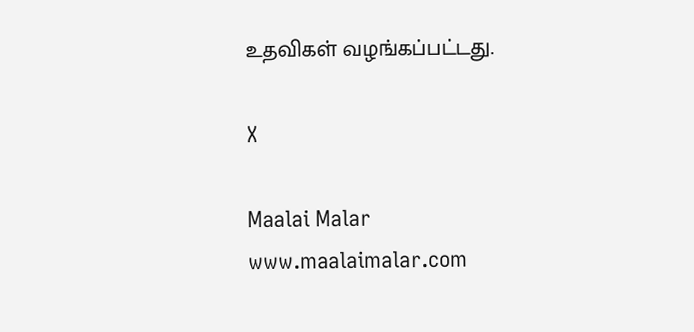உதவிகள் வழங்கப்பட்டது.

X

Maalai Malar
www.maalaimalar.com